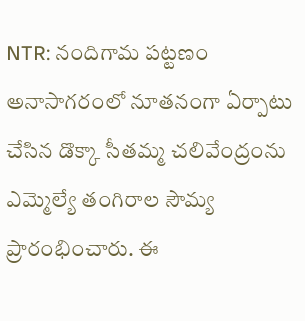NTR: నందిగామ పట్టణం అనాసాగరంలో నూతనంగా ఏర్పాటు చేసిన డొక్కా సీతమ్మ చలివేంద్రంను ఎమ్మెల్యే తంగిరాల సౌమ్య ప్రారంభించారు. ఈ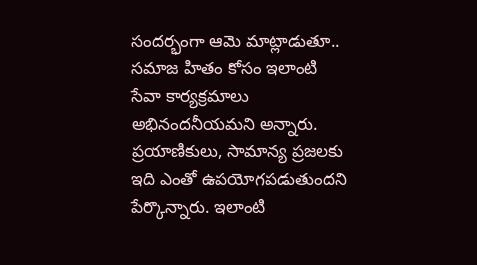సందర్భంగా ఆమె మాట్లాడుతూ.. సమాజ హితం కోసం ఇలాంటి సేవా కార్యక్రమాలు అభినందనీయమని అన్నారు. ప్రయాణికులు, సామాన్య ప్రజలకు ఇది ఎంతో ఉపయోగపడుతుందని పేర్కొన్నారు. ఇలాంటి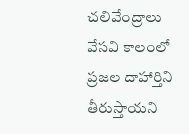చలివేంద్రాలు వేసవి కాలంలో ప్రజల దాహార్తిని తీరుస్తాయని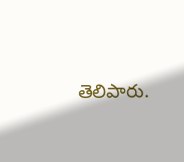తెలిపారు.